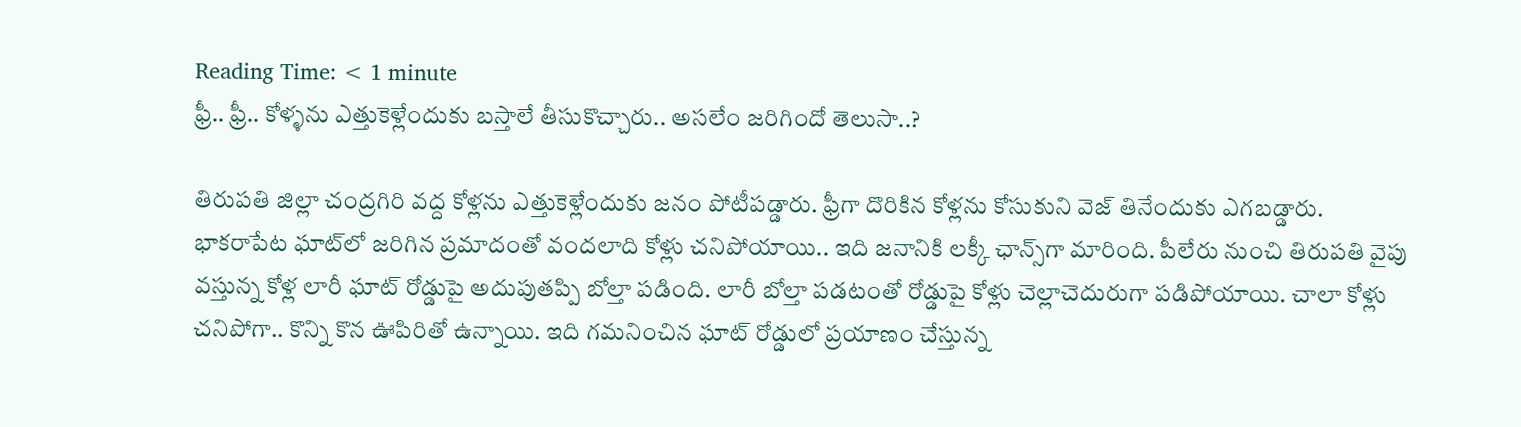Reading Time: < 1 minute
ఫ్రీ.. ఫ్రీ.. కోళ్ళను ఎత్తుకెళ్లేందుకు బస్తాలే తీసుకొచ్చారు.. అసలేం జరిగిందో తెలుసా..?

తిరుపతి జిల్లా చంద్రగిరి వద్ద కోళ్లను ఎత్తుకెళ్లేందుకు జనం పోటీపడ్డారు. ఫ్రీగా దొరికిన కోళ్లను కోసుకుని వెజ్ తినేందుకు ఎగబడ్డారు. భాకరాపేట ఘాట్‌లో జరిగిన ప్రమాదంతో వందలాది కోళ్లు చనిపోయాయి.. ఇది జనానికి లక్కీ ఛాన్స్‌గా మారింది. పీలేరు నుంచి తిరుపతి వైపు వస్తున్న కోళ్ల లారీ ఘాట్ రోడ్డుపై అదుపుతప్పి బోల్తా పడింది. లారీ బోల్తా పడటంతో రోడ్డుపై కోళ్లు చెల్లాచెదురుగా పడిపోయాయి. చాలా కోళ్లు చనిపోగా.. కొన్ని కొన ఊపిరితో ఉన్నాయి. ఇది గమనించిన ఘాట్ రోడ్డులో ప్రయాణం చేస్తున్న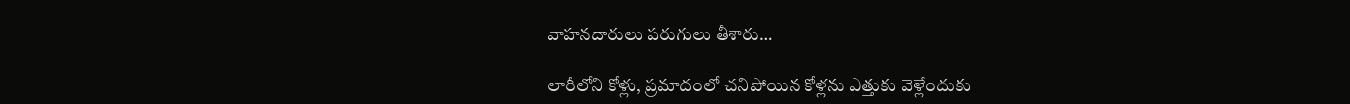వాహనదారులు పరుగులు తీశారు…

లారీలోని కోళ్లు, ప్రమాదంలో చనిపోయిన కోళ్లను ఎత్తుకు వెళ్లేందుకు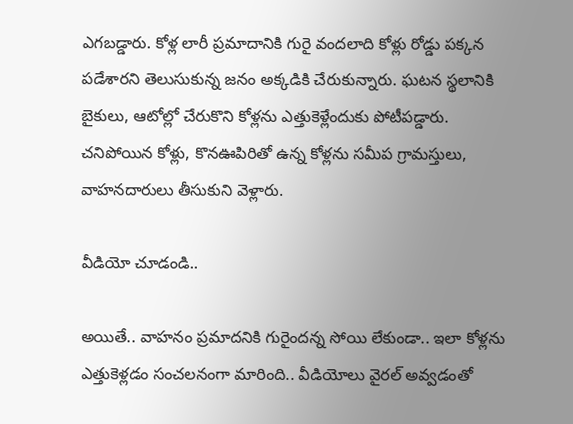ఎగబడ్డారు. కోళ్ల లారీ ప్రమాదానికి గురై వందలాది కోళ్లు రోడ్డు పక్కన పడేశారని తెలుసుకున్న జనం అక్కడికి చేరుకున్నారు. ఘటన స్థలానికి బైకులు, ఆటోల్లో చేరుకొని కోళ్లను ఎత్తుకెళ్లేందుకు పోటీపడ్డారు. చనిపోయిన కోళ్లు, కొనఊపిరితో ఉన్న కోళ్లను సమీప గ్రామస్తులు, వాహనదారులు తీసుకుని వెళ్లారు.

వీడియో చూడండి..

అయితే.. వాహనం ప్రమాదనికి గురైందన్న సోయి లేకుండా.. ఇలా కోళ్లను ఎత్తుకెళ్లడం సంచలనంగా మారింది.. వీడియోలు వైరల్ అవ్వడంతో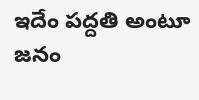ఇదేం పద్దతి అంటూ జనం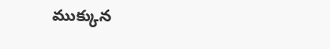ముక్కున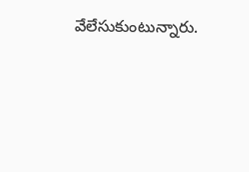వేలేసుకుంటున్నారు.